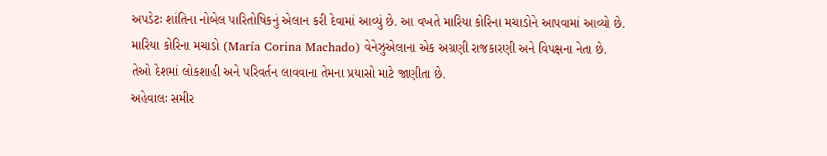અપડેટઃ શાંતિના નોબેલ પારિતોષિકનું એલાન કરી દેવામાં આવ્યું છે. આ વખતે મારિયા કોરિના મચાડોને આપવામાં આવ્યો છે. મારિયા કોરિના મચાડો (María Corina Machado) વેનેઝુએલાના એક અગ્રણી રાજકારણી અને વિપક્ષના નેતા છે. તેઓ દેશમાં લોકશાહી અને પરિવર્તન લાવવાના તેમના પ્રયાસો માટે જાણીતા છે.
અહેવાલઃ સમીર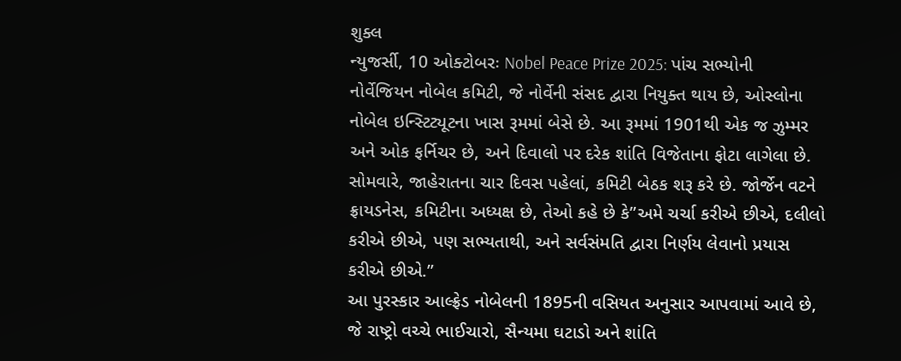શુક્લ
ન્યુજર્સી, 10 ઓક્ટોબરઃ Nobel Peace Prize 2025: પાંચ સભ્યોની નોર્વેજિયન નોબેલ કમિટી, જે નોર્વેની સંસદ દ્વારા નિયુક્ત થાય છે, ઓસ્લોના નોબેલ ઇન્સ્ટિટ્યૂટના ખાસ રૂમમાં બેસે છે. આ રૂમમાં 1901થી એક જ ઝુમ્મર અને ઓક ફર્નિચર છે, અને દિવાલો પર દરેક શાંતિ વિજેતાના ફોટા લાગેલા છે. સોમવારે, જાહેરાતના ચાર દિવસ પહેલાં, કમિટી બેઠક શરૂ કરે છે. જોર્જેન વટને ફ્રાયડનેસ, કમિટીના અધ્યક્ષ છે, તેઓ કહે છે કે”અમે ચર્ચા કરીએ છીએ, દલીલો કરીએ છીએ, પણ સભ્યતાથી, અને સર્વસંમતિ દ્વારા નિર્ણય લેવાનો પ્રયાસ કરીએ છીએ.”
આ પુરસ્કાર આલ્ફ્રેડ નોબેલની 1895ની વસિયત અનુસાર આપવામાં આવે છે, જે રાષ્ટ્રો વચ્ચે ભાઈચારો, સૈન્યમા ઘટાડો અને શાંતિ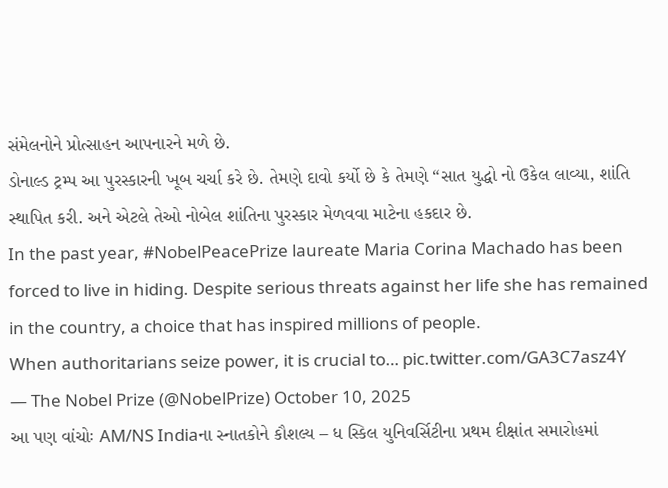સંમેલનોને પ્રોત્સાહન આપનારને મળે છે.
ડોનાલ્ડ ટ્રમ્પ આ પુરસ્કારની ખૂબ ચર્ચા કરે છે. તેમણે દાવો કર્યો છે કે તેમણે “સાત યુદ્ધો નો ઉકેલ લાવ્યા, શાંતિ સ્થાપિત કરી. અને એટલે તેઓ નોબેલ શાંતિના પુરસ્કાર મેળવવા માટેના હકદાર છે.
In the past year, #NobelPeacePrize laureate Maria Corina Machado has been forced to live in hiding. Despite serious threats against her life she has remained in the country, a choice that has inspired millions of people.
When authoritarians seize power, it is crucial to… pic.twitter.com/GA3C7asz4Y
— The Nobel Prize (@NobelPrize) October 10, 2025
આ પણ વાંચોઃ AM/NS Indiaના સ્નાતકોને કૌશલ્ય – ધ સ્કિલ યુનિવર્સિટીના પ્રથમ દીક્ષાંત સમારોહમાં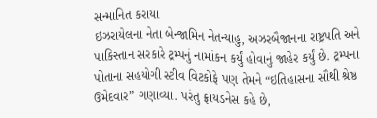સન્માનિત કરાયા
ઇઝરાયેલના નેતા બેન્જામિન નેતન્યાહુ, અઝરબૈજાનના રાષ્ટ્રપતિ અને પાકિસ્તાન સરકારે ટ્રમ્પનું નામાંકન કર્યું હોવાનું જાહેર કર્યું છે. ટ્રમ્પના પોતાના સહયોગી સ્ટીવ વિટકોફે પણ તેમને “ઇતિહાસના સૌથી શ્રેષ્ઠ ઉમેદવાર” ગણાવ્યા. પરંતુ ફ્રાયડનેસ કહે છે,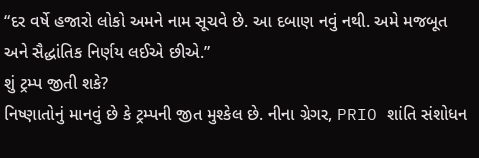“દર વર્ષે હજારો લોકો અમને નામ સૂચવે છે. આ દબાણ નવું નથી. અમે મજબૂત અને સૈદ્ધાંતિક નિર્ણય લઈએ છીએ.”
શું ટ્રમ્પ જીતી શકે?
નિષ્ણાતોનું માનવું છે કે ટ્રમ્પની જીત મુશ્કેલ છે. નીના ગ્રેગર, PRIO શાંતિ સંશોધન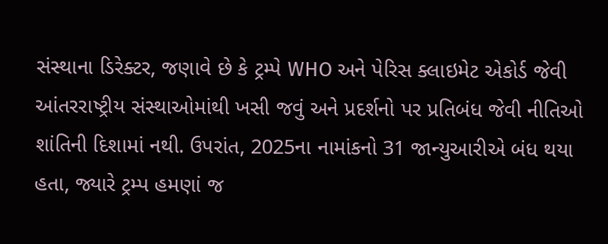સંસ્થાના ડિરેક્ટર, જણાવે છે કે ટ્રમ્પે WHO અને પેરિસ ક્લાઇમેટ એકોર્ડ જેવી આંતરરાષ્ટ્રીય સંસ્થાઓમાંથી ખસી જવું અને પ્રદર્શનો પર પ્રતિબંધ જેવી નીતિઓ શાંતિની દિશામાં નથી. ઉપરાંત, 2025ના નામાંકનો 31 જાન્યુઆરીએ બંધ થયા હતા, જ્યારે ટ્રમ્પ હમણાં જ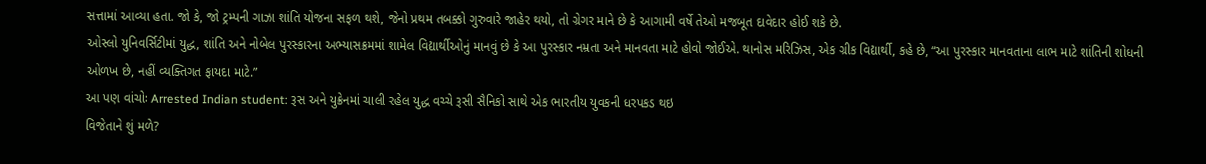સત્તામાં આવ્યા હતા. જો કે, જો ટ્રમ્પની ગાઝા શાંતિ યોજના સફળ થશે, જેનો પ્રથમ તબક્કો ગુરુવારે જાહેર થયો, તો ગ્રેગર માને છે કે આગામી વર્ષે તેઓ મજબૂત દાવેદાર હોઈ શકે છે.
ઓસ્લો યુનિવર્સિટીમાં યુદ્ધ, શાંતિ અને નોબેલ પુરસ્કારના અભ્યાસક્રમમાં શામેલ વિદ્યાર્થીઓનું માનવું છે કે આ પુરસ્કાર નમ્રતા અને માનવતા માટે હોવો જોઈએ. થાનોસ મરિઝિસ, એક ગ્રીક વિદ્યાર્થી, કહે છે, “આ પુરસ્કાર માનવતાના લાભ માટે શાંતિની શોધની ઓળખ છે, નહીં વ્યક્તિગત ફાયદા માટે.”
આ પણ વાંચોઃ Arrested Indian student: રૂસ અને યુક્રેનમાં ચાલી રહેલ યુદ્ધ વચ્ચે રૂસી સૈનિકો સાથે એક ભારતીય યુવકની ધરપકડ થઇ
વિજેતાને શું મળે?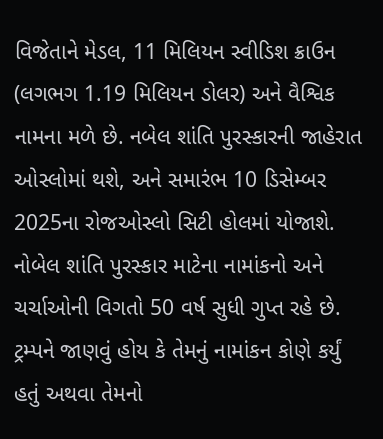વિજેતાને મેડલ, 11 મિલિયન સ્વીડિશ ક્રાઉન (લગભગ 1.19 મિલિયન ડોલર) અને વૈશ્વિક નામના મળે છે. નબેલ શાંતિ પુરસ્કારની જાહેરાત ઓસ્લોમાં થશે, અને સમારંભ 10 ડિસેમ્બર 2025ના રોજઓસ્લો સિટી હોલમાં યોજાશે.
નોબેલ શાંતિ પુરસ્કાર માટેના નામાંકનો અને ચર્ચાઓની વિગતો 50 વર્ષ સુધી ગુપ્ત રહે છે. ટ્રમ્પને જાણવું હોય કે તેમનું નામાંકન કોણે કર્યું હતું અથવા તેમનો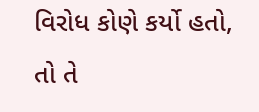વિરોધ કોણે કર્યો હતો, તો તે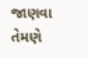જાણવા તેમણે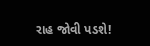રાહ જોવી પડશે!